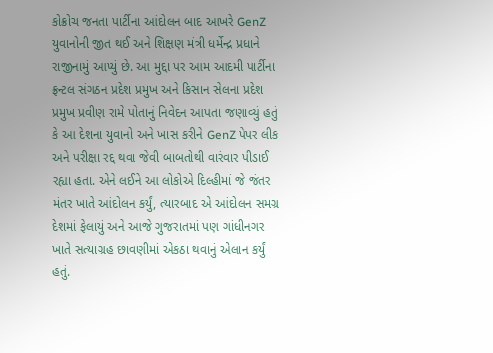કોક્રોચ જનતા પાર્ટીના આંદોલન બાદ આખરે GenZ યુવાનોની જીત થઈ અને શિક્ષણ મંત્રી ધર્મેન્દ્ર પ્રધાને રાજીનામું આપ્યું છે. આ મુદ્દા પર આમ આદમી પાર્ટીના ફ્રન્ટલ સંગઠન પ્રદેશ પ્રમુખ અને કિસાન સેલના પ્રદેશ પ્રમુખ પ્રવીણ રામે પોતાનું નિવેદન આપતા જણાવ્યું હતું કે આ દેશના યુવાનો અને ખાસ કરીને GenZ પેપર લીક અને પરીક્ષા રદ્દ થવા જેવી બાબતોથી વારંવાર પીડાઈ રહ્યા હતા. એને લઈને આ લોકોએ દિલ્હીમાં જે જંતર મંતર ખાતે આંદોલન કર્યું, ત્યારબાદ એ આંદોલન સમગ્ર દેશમાં ફેલાયું અને આજે ગુજરાતમાં પણ ગાંધીનગર ખાતે સત્યાગ્રહ છાવણીમાં એકઠા થવાનું એલાન કર્યું હતું.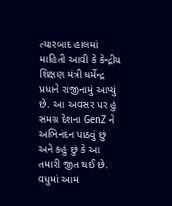ત્યારબાદ હાલમાં માહિતી આવી કે કેન્દ્રીય શિક્ષણ મંત્રી ધર્મેન્દ્ર પ્રધાને રાજીનામું આપ્યું છે. આ અવસર પર હું સમગ્ર દેશના GenZ ને અભિનંદન પાઠવું છું અને કહું છું કે આ તમારી જીત થઈ છે.
વધુમાં આમ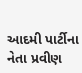આદમી પાર્ટીના નેતા પ્રવીણ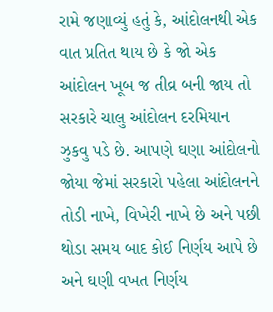રામે જણાવ્યું હતું કે, આંદોલનથી એક વાત પ્રતિત થાય છે કે જો એક આંદોલન ખૂબ જ તીવ્ર બની જાય તો સરકારે ચાલુ આંદોલન દરમિયાન ઝુકવુ પડે છે. આપણે ઘણા આંદોલનો જોયા જેમાં સરકારો પહેલા આંદોલનને તોડી નાખે, વિખેરી નાખે છે અને પછી થોડા સમય બાદ કોઈ નિર્ણય આપે છે અને ઘણી વખત નિર્ણય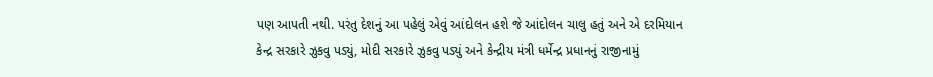પણ આપતી નથી. પરંતુ દેશનું આ પહેલું એવું આંદોલન હશે જે આંદોલન ચાલુ હતું અને એ દરમિયાન કેન્દ્ર સરકારે ઝુકવુ પડ્યું, મોદી સરકારે ઝુકવુ પડ્યું અને કેન્દ્રીય મંત્રી ધર્મેન્દ્ર પ્રધાનનું રાજીનામું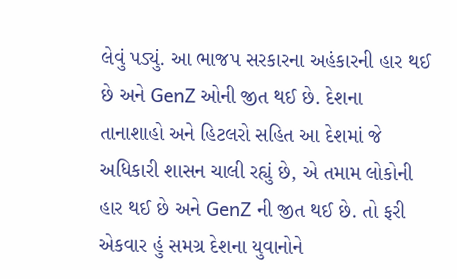લેવું પડ્યું. આ ભાજપ સરકારના અહંકારની હાર થઈ છે અને GenZ ઓની જીત થઈ છે. દેશના તાનાશાહો અને હિટલરો સહિત આ દેશમાં જે અધિકારી શાસન ચાલી રહ્યું છે, એ તમામ લોકોની હાર થઈ છે અને GenZ ની જીત થઈ છે. તો ફરી એકવાર હું સમગ્ર દેશના યુવાનોને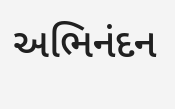અભિનંદન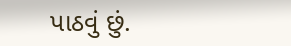પાઠવું છું.